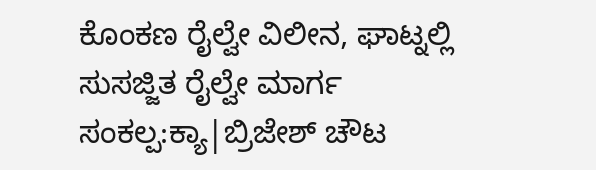ಕೊಂಕಣ ರೈಲ್ವೇ ವಿಲೀನ, ಘಾಟ್ನಲ್ಲಿ ಸುಸಜ್ಜಿತ ರೈಲ್ವೇ ಮಾರ್ಗ ಸಂಕಲ್ಪ:ಕ್ಯಾ|ಬ್ರಿಜೇಶ್ ಚೌಟ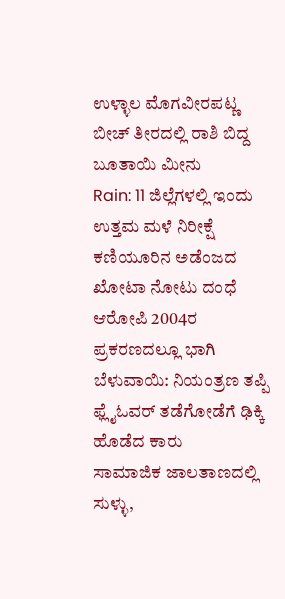ಉಳ್ಳಾಲ ಮೊಗವೀರಪಟ್ಣ ಬೀಚ್ ತೀರದಲ್ಲಿ ರಾಶಿ ಬಿದ್ದ ಬೂತಾಯಿ ಮೀನು
Rain: 11 ಜಿಲ್ಲೆಗಳಲ್ಲಿ ಇಂದು ಉತ್ತಮ ಮಳೆ ನಿರೀಕ್ಷೆ
ಕಣಿಯೂರಿನ ಅಡೆಂಜದ ಖೋಟಾ ನೋಟು ದಂಧೆ ಆರೋಪಿ 2004ರ ಪ್ರಕರಣದಲ್ಲೂ ಭಾಗಿ
ಬೆಳುವಾಯಿ: ನಿಯಂತ್ರಣ ತಪ್ಪಿ ಫ್ಲೈಓವರ್ ತಡೆಗೋಡೆಗೆ ಢಿಕ್ಕಿ ಹೊಡೆದ ಕಾರು
ಸಾಮಾಜಿಕ ಜಾಲತಾಣದಲ್ಲಿ ಸುಳ್ಳು,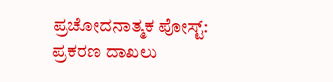ಪ್ರಚೋದನಾತ್ಮಕ ಪೋಸ್ಟ್: ಪ್ರಕರಣ ದಾಖಲು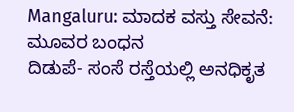Mangaluru: ಮಾದಕ ವಸ್ತು ಸೇವನೆ: ಮೂವರ ಬಂಧನ
ದಿಡುಪೆ- ಸಂಸೆ ರಸ್ತೆಯಲ್ಲಿ ಅನಧಿಕೃತ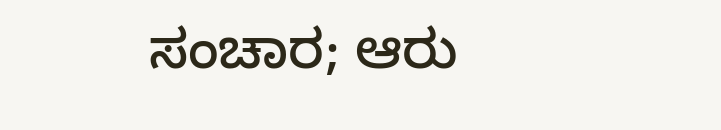ಸಂಚಾರ; ಆರು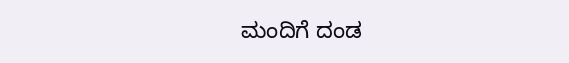ಮಂದಿಗೆ ದಂಡ